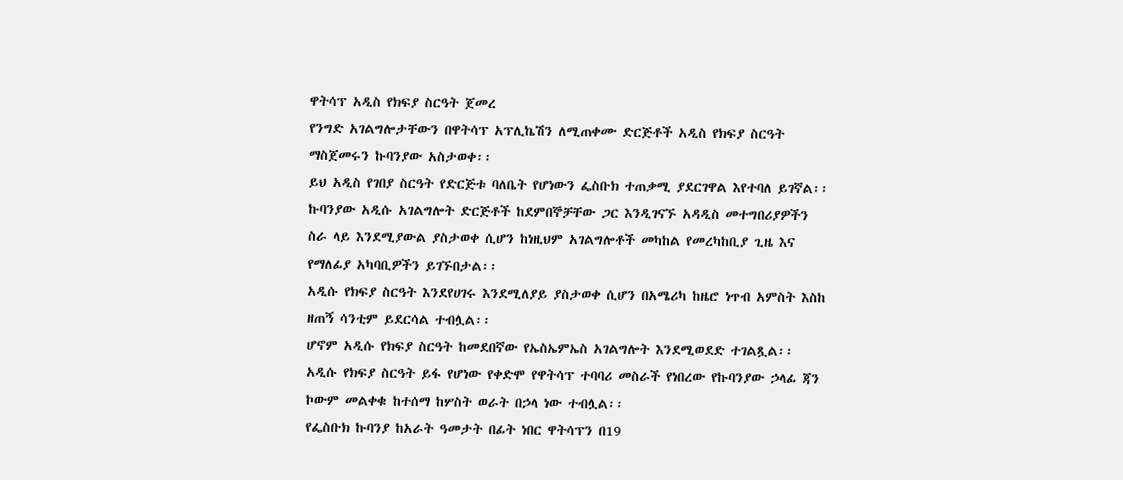ዋትሳፕ አዲስ የክፍያ ስርዓት ጀመረ
የንግድ አገልግሎታቸውን በዋትሳፕ አፕሊኬሽን ለሚጠቀሙ ድርጅቶች አዲስ የክፍያ ስርዓት ማስጀመሩን ኩባንያው አስታወቀ፡፡
ይህ አዲስ የገበያ ስርዓት የድርጅቱ ባለቤት የሆነውን ፌስቡክ ተጠቃሚ ያደርገዋል እየተባለ ይገኛል፡፡
ኩባንያው አዲሱ አገልግሎት ድርጅቶች ከደምበኞቻቸው ጋር እንዲገናኙ አዳዲስ መተግበሪያዎችን ስራ ላይ እንደሚያውል ያስታወቀ ሲሆን ከነዚህም አገልግሎቶች መካከል የመረካከቢያ ጊዜ እና የማለፊያ አካባቢዎችን ይገኙበታል፡፡
አዲሱ የክፍያ ስርዓት እንደየሀገሩ እንደሚለያይ ያስታወቀ ሲሆን በአሜሪካ ከዜሮ ነጥብ አምስት እስከ ዘጠኝ ሳንቲም ይደርሳል ተብሏል፡፡
ሆኖም አዲሱ የክፍያ ስርዓት ከመደበኛው የኤስኤምኤስ አገልግሎት እንደሚወደድ ተገልጿል፡፡
አዲሱ የክፍያ ስርዓት ይፋ የሆነው የቀድሞ የዋትሳፕ ተባባሪ መስራች የነበረው የኩባንያው ኃላፊ ጃን ኮውም መልቀቁ ከተሰማ ከሦስት ወራት በኃላ ነው ተብሏል፡፡
የፌስቡክ ኩባንያ ከአራት ዓመታት በፊት ነበር ዋትሳፕን በ19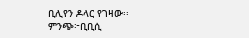ቢሊየን ዶላር የገዛው፡፡
ምንጭ፦ቢቢሲ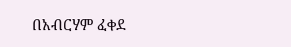በአብርሃም ፈቀደ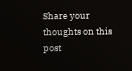Share your thoughts on this post